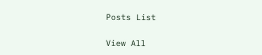Posts List

View All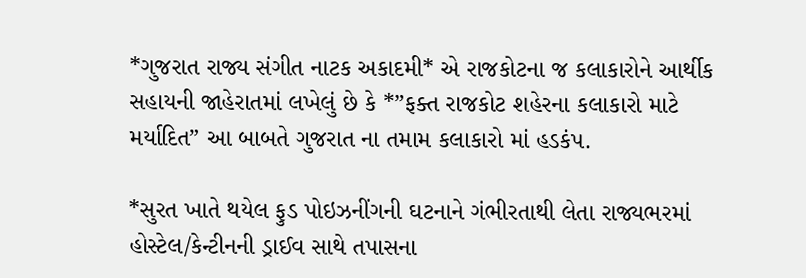*ગુજરાત રાજ્ય સંગીત નાટક અકાદમી* એ રાજકોટના જ કલાકારોને આર્થીક સહાયની જાહેરાતમાં લખેલું છે કે *”ફક્ત રાજકોટ શહેરના કલાકારો માટે મર્યાદિત” આ બાબતે ગુજરાત ના તમામ કલાકારો માં હડકંપ.

*સુરત ખાતે થયેલ ફુડ પોઇઝનીંગની ઘટનાને ગંભીરતાથી લેતા રાજ્યભરમાં હોસ્ટેલ/કેન્ટીનની ડ્રાઈવ સાથે તપાસના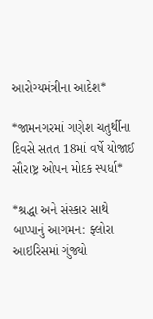આરોગ્યમંત્રીના આદેશ*

*જામનગરમાં ગણેશ ચતુર્થીના દિવસે સતત 18માં વર્ષે યોજાઈ સૌરાષ્ટ્ર ઓપન મોદક સ્પર્ધા*

*શ્રદ્ધા અને સંસ્કાર સાથે બાપ્પાનું આગમન: ફ્લોરા આઇરિસમાં ગુંજ્યો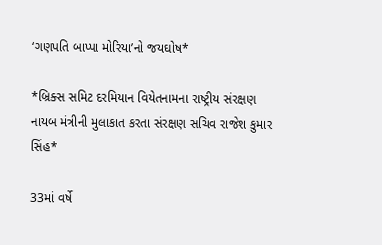‘ગણપતિ બાપ્પા મોરિયા’નો જયઘોષ*

*બ્રિક્સ સમિટ દરમિયાન વિયેતનામના રાષ્ટ્રીય સંરક્ષણ નાયબ મંત્રીની મુલાકાત કરતા સંરક્ષણ સચિવ રાજેશ કુમાર સિંહ*

33માં વર્ષે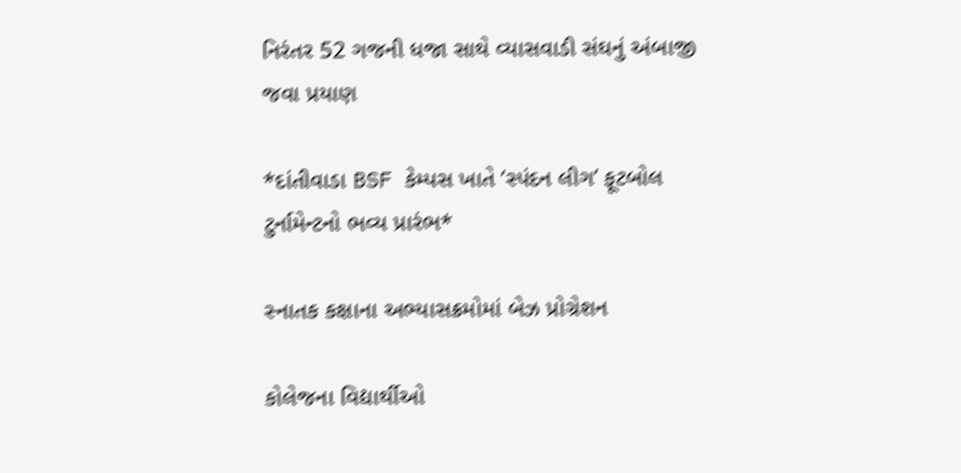નિરંતર 52 ગજની ધજા સાથે વ્યાસવાડી સંઘનું અંબાજી જવા પ્રયાણ

*દાંતીવાડા BSF કેમ્પસ ખાતે ‘સ્પંદન લીગ’ ફૂટબોલ ટુર્નામેન્ટનો ભવ્ય પ્રારંભ*

સ્નાતક કક્ષાના અભ્યાસક્રમોમાં બેઝ પ્રોગ્રેશન

કોલેજના વિદ્યાર્થીઓ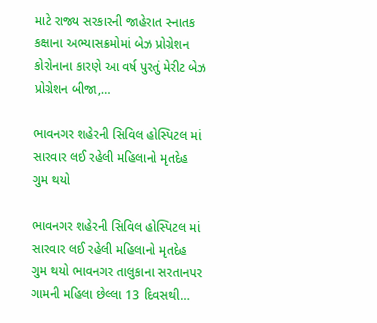માટે રાજ્ય સરકારની જાહેરાત સ્નાતક કક્ષાના અભ્યાસક્રમોમાં બેઝ પ્રોગ્રેશન કોરોનાના કારણે આ વર્ષ પુરતું મેરીટ બેઝ પ્રોગ્રેશન બીજા,…

ભાવનગર શહેરની સિવિલ હોસ્પિટલ માં સારવાર લઈ રહેલી મહિલાનો મૃતદેહ ગુમ થયો

ભાવનગર શહેરની સિવિલ હોસ્પિટલ માં સારવાર લઈ રહેલી મહિલાનો મૃતદેહ ગુમ થયો ભાવનગર તાલુકાના સરતાનપર ગામની મહિલા છેલ્લા 13 દિવસથી…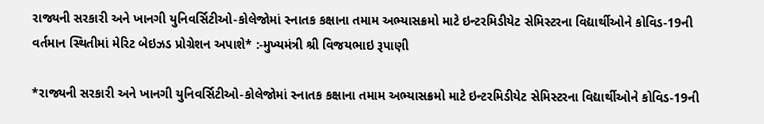રાજ્યની સરકારી અને ખાનગી યુનિવર્સિટીઓ-કોલેજોમાં સ્નાતક કક્ષાના તમામ અભ્યાસક્રમો માટે ઇન્ટરમિડીયેટ સેમિસ્ટરના વિદ્યાર્થીઓને કોવિડ-19ની વર્તમાન સ્થિતીમાં મેરિટ બેઇઝડ પ્રોગ્રેશન અપાશે* :-મુખ્યમંત્રી શ્રી વિજયભાઇ રૂપાણી

*રાજ્યની સરકારી અને ખાનગી યુનિવર્સિટીઓ-કોલેજોમાં સ્નાતક કક્ષાના તમામ અભ્યાસક્રમો માટે ઇન્ટરમિડીયેટ સેમિસ્ટરના વિદ્યાર્થીઓને કોવિડ-19ની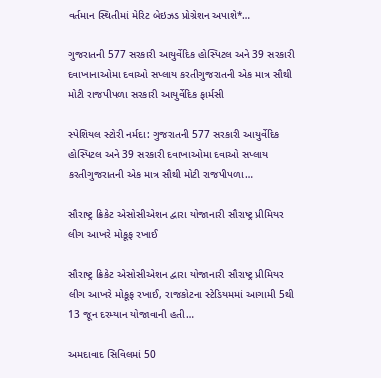વર્તમાન સ્થિતીમાં મેરિટ બેઇઝડ પ્રોગ્રેશન અપાશે*…

ગુજરાતની 577 સરકારી આયુર્વેદિક હોસ્પિટલ અને 39 સરકારી દવાખાનાઓમા દવાઓ સપ્લાય કરતીગુજરાતની એક માત્ર સૌથી મોટી રાજપીપળા સરકારી આયુર્વેદિક ફાર્મસી

સ્પેશિયલ સ્ટોરી નર્મદા: ગુજરાતની 577 સરકારી આયુર્વેદિક હોસ્પિટલ અને 39 સરકારી દવાખાઓમા દવાઓ સપ્લાય કરતીગુજરાતની એક માત્ર સૌથી મોટી રાજપીપળા…

સૌરાષ્ટ્ર ક્રિકેટ એસોસીએશન દ્વારા યોજાનારી સૌરાષ્ટ્ર પ્રીમિયર લીગ આખરે મોકૂફ રખાઈ

સૌરાષ્ટ્ર ક્રિકેટ એસોસીએશન દ્વારા યોજાનારી સૌરાષ્ટ્ર પ્રીમિયર લીગ આખરે મોકૂફ રખાઈ, રાજકોટના સ્ટેડિયમમાં આગામી 5થી 13 જૂન દરમ્યાન યોજાવાની હતી…

અમદાવાદ સિવિલમાં 50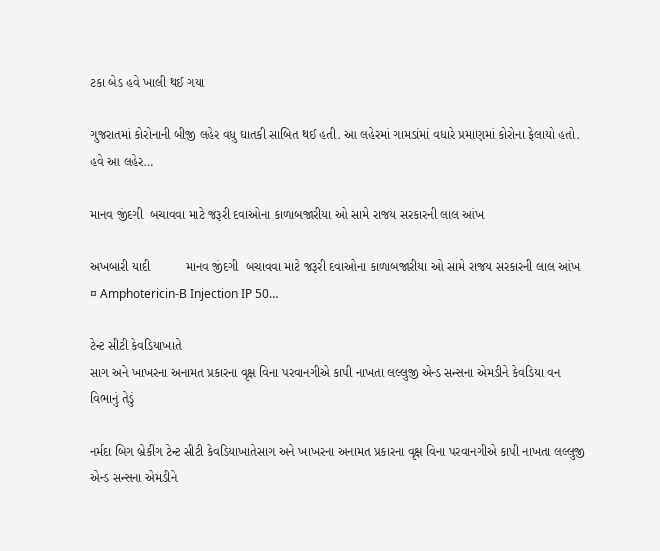ટકા બેડ હવે ખાલી થઈ ગયા

ગુજરાતમાં કોરોનાની બીજી લહેર વધુ ઘાતકી સાબિત થઈ હતી. આ લહેરમાં ગામડાંમાં વધારે પ્રમાણમાં કોરોના ફેલાયો હતો. હવે આ લહેર…

માનવ જીંદગી  બચાવવા માટે જરૂરી દવાઓના કાળાબજારીયા ઓ સામે રાજય સરકારની લાલ આંખ

અખબારી યાદી          માનવ જીંદગી  બચાવવા માટે જરૂરી દવાઓના કાળાબજારીયા ઓ સામે રાજય સરકારની લાલ આંખ   ¤ Amphotericin-B Injection IP 50…

ટેન્ટ સીટી કેવડિયાખાતે
સાગ અને ખાખરના અનામત પ્રકારના વૃક્ષ વિના પરવાનગીએ કાપી નાખતા લલ્લુજી એન્ડ સન્સના એમડીને કેવડિયા વન વિભાનું તેડું

નર્મદા બિગ બ્રેકીંગ ટેન્ટ સીટી કેવડિયાખાતેસાગ અને ખાખરના અનામત પ્રકારના વૃક્ષ વિના પરવાનગીએ કાપી નાખતા લલ્લુજી એન્ડ સન્સના એમડીને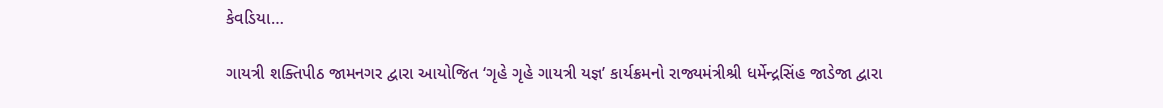કેવડિયા…

ગાયત્રી શક્તિપીઠ જામનગર દ્વારા આયોજિત ‘ગૃહે ગૃહે ગાયત્રી યજ્ઞ’ કાર્યક્રમનો રાજ્યમંત્રીશ્રી ધર્મેન્દ્રસિંહ જાડેજા દ્વારા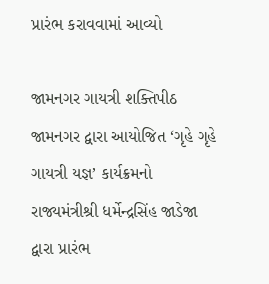પ્રારંભ કરાવવામાં આવ્યો

જામનગર ગાયત્રી શક્તિપીઠ જામનગર દ્વારા આયોજિત ‘ગૃહે ગૃહે ગાયત્રી યજ્ઞ’ કાર્યક્રમનો રાજ્યમંત્રીશ્રી ધર્મેન્દ્રસિંહ જાડેજા દ્વારા પ્રારંભ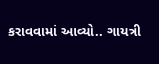કરાવવામાં આવ્યો.. ગાયત્રી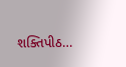શક્તિપીઠ…